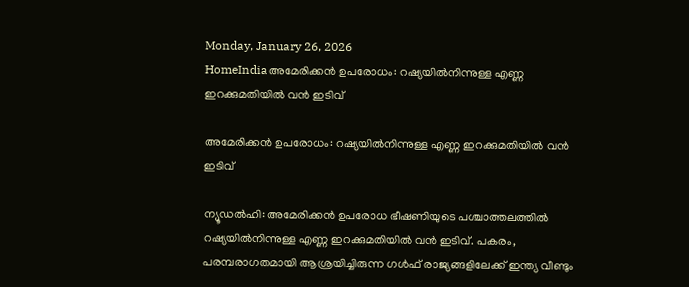Monday, January 26, 2026
HomeIndiaഅമേരിക്കൻ ഉപരോധം: റഷ്യയിൽനിന്നുള്ള എണ്ണ ഇറക്കുമതിയിൽ വൻ ഇടിവ്

അമേരിക്കൻ ഉപരോധം: റഷ്യയിൽനിന്നുള്ള എണ്ണ ഇറക്കുമതിയിൽ വൻ ഇടിവ്

ന്യൂഡൽഹി: അമേരിക്കൻ ഉപരോധ ഭീഷണിയുടെ പശ്ചാത്തലത്തിൽ റഷ്യയിൽനിന്നുള്ള എണ്ണ ഇറക്കുമതിയിൽ വൻ ഇടിവ്. പകരം, പരമ്പരാഗതമായി ആശ്രയിച്ചിരുന്ന ഗൾഫ് രാജ്യങ്ങളിലേക്ക് ഇന്ത്യ വീണ്ടും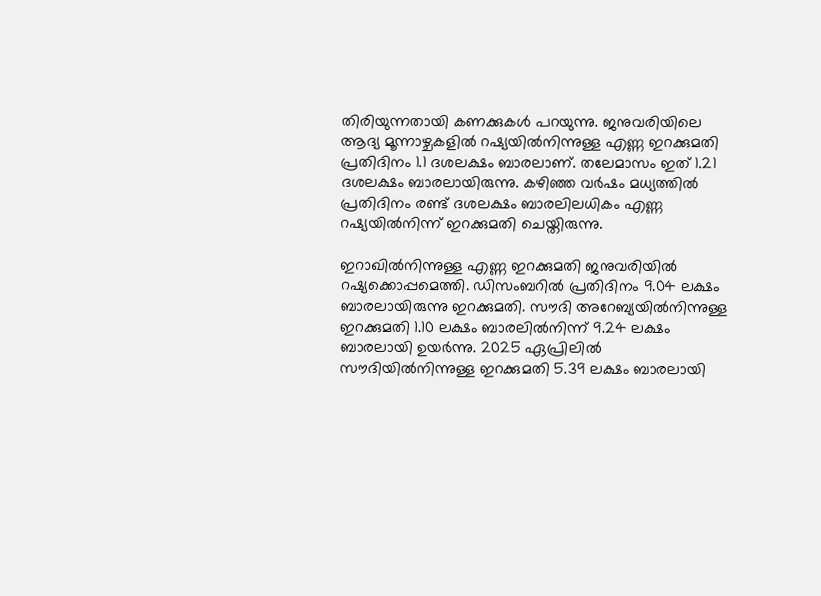തിരിയുന്നതായി കണക്കുകൾ പറയുന്നു. ജനുവരിയിലെ ആദ്യ മൂന്നാഴ്ചകളിൽ റഷ്യയിൽനിന്നുള്ള എണ്ണ ഇറക്കുമതി പ്രതിദിനം 1.1 ദശലക്ഷം ബാരലാണ്. തലേമാസം ഇത് 1.21 ദശലക്ഷം ബാരലായിരുന്നു. കഴിഞ്ഞ വർഷം മധ്യത്തിൽ പ്രതിദിനം രണ്ട് ദശലക്ഷം ബാരലിലധികം എണ്ണ റഷ്യയിൽനിന്ന് ഇറക്കുമതി ചെയ്തിരുന്നു.

ഇറാഖിൽനിന്നുള്ള എണ്ണ ഇറക്കുമതി ജനുവരിയിൽ റഷ്യക്കൊപ്പമെത്തി. ഡിസംബറിൽ പ്രതിദിനം 9.04 ലക്ഷം ബാരലായിരുന്നു ഇറക്കുമതി. സൗദി അറേബ്യയിൽനിന്നുള്ള ഇറക്കുമതി 1.10 ലക്ഷം ബാരലിൽനിന്ന് 9.24 ലക്ഷം ബാരലായി ഉയർന്നു. 2025 ഏപ്രിലിൽ സൗദിയിൽനിന്നുള്ള ഇറക്കുമതി 5.39 ലക്ഷം ബാരലായി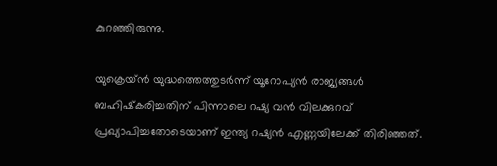കുറഞ്ഞിരുന്നു.

യുക്രെയ്ൻ യുദ്ധത്തെത്തുടർന്ന് യൂറോപ്യൻ രാജ്യങ്ങൾ ബഹിഷ്‍കരിച്ചതിന് പിന്നാലെ റഷ്യ വൻ വിലക്കുറവ് പ്രഖ്യാപിച്ചതോടെയാണ് ഇന്ത്യ റഷ്യൻ എണ്ണയിലേക്ക് തിരിഞ്ഞത്.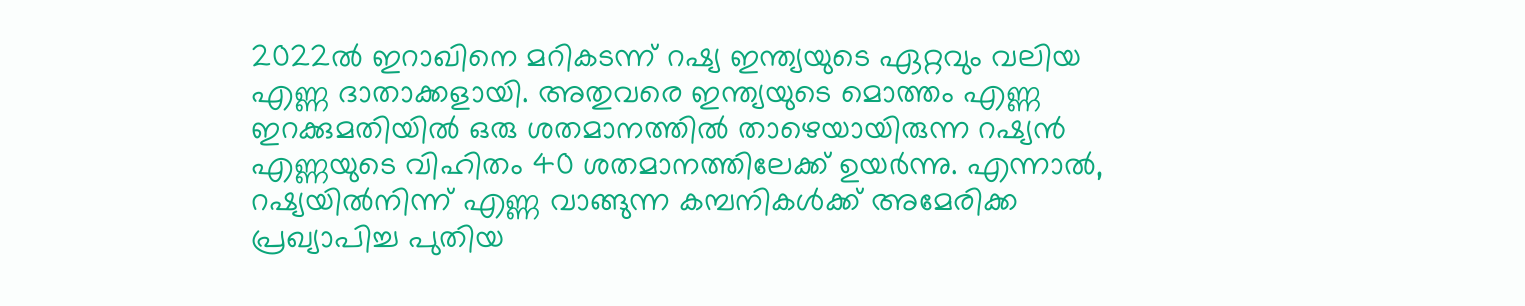2022ൽ ഇറാഖിനെ മറികടന്ന് റഷ്യ ഇന്ത്യയുടെ ഏറ്റവും വലിയ എണ്ണ ദാതാക്കളായി. അതുവരെ ഇന്ത്യയുടെ മൊത്തം എണ്ണ ഇറക്കുമതിയിൽ ഒരു ശതമാനത്തിൽ താഴെയായിരുന്ന റഷ്യൻ എണ്ണയുടെ വിഹിതം 40 ശതമാനത്തിലേക്ക് ഉയർന്നു. എന്നാൽ, റഷ്യയിൽനിന്ന് എണ്ണ വാങ്ങുന്ന കമ്പനികൾക്ക് അമേരിക്ക പ്രഖ്യാപിച്ച പുതിയ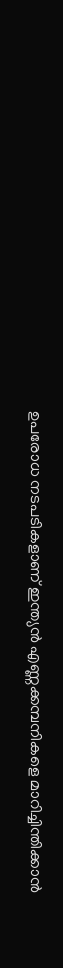ഉപരോധ നടപടികളാണ് ഇന്ത്യൻ എണ്ണക്കമ്പനികളെ മാറിച്ചിന്തിക്കാൻ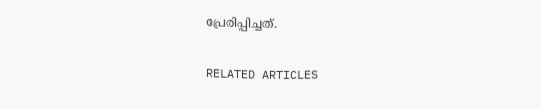പ്രേരിപ്പിച്ചത്.

RELATED ARTICLES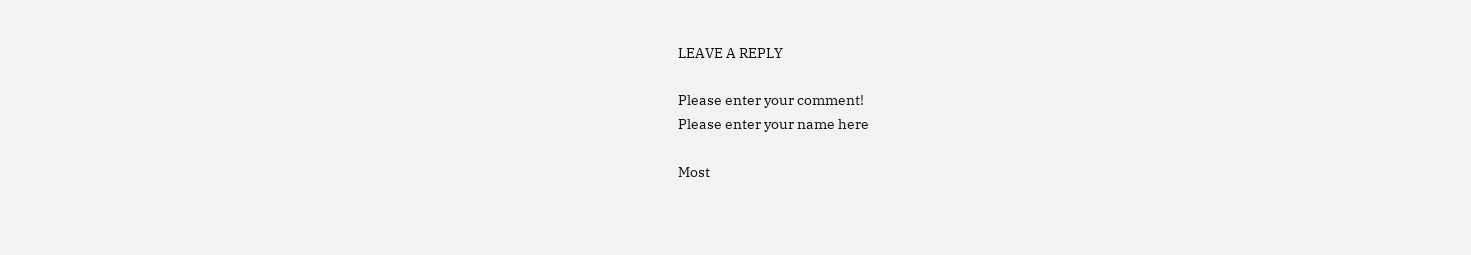LEAVE A REPLY

Please enter your comment!
Please enter your name here

Most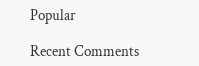Popular

Recent Comments